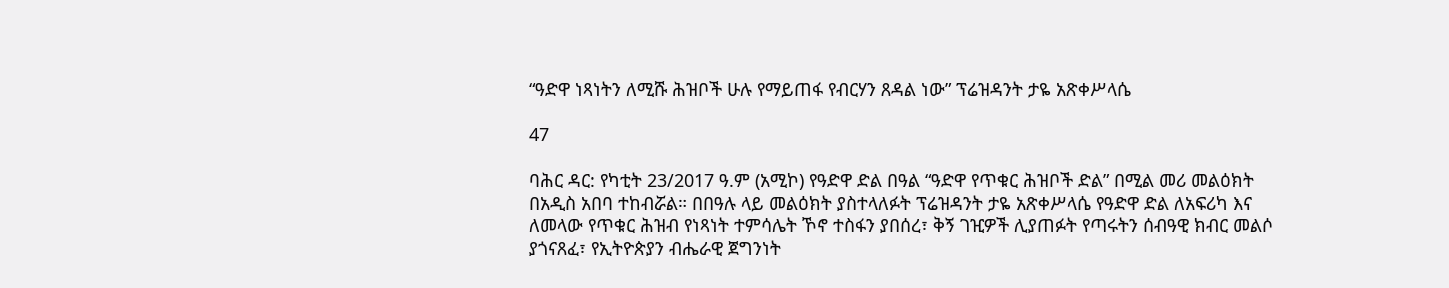“ዓድዋ ነጻነትን ለሚሹ ሕዝቦች ሁሉ የማይጠፋ የብርሃን ጸዳል ነው” ፕሬዝዳንት ታዬ አጽቀሥላሴ

47

ባሕር ዳር: የካቲት 23/2017 ዓ.ም (አሚኮ) የዓድዋ ድል በዓል “ዓድዋ የጥቁር ሕዝቦች ድል” በሚል መሪ መልዕክት በአዲስ አበባ ተከብሯል። በበዓሉ ላይ መልዕክት ያስተላለፉት ፕሬዝዳንት ታዬ አጽቀሥላሴ የዓድዋ ድል ለአፍሪካ እና ለመላው የጥቁር ሕዝብ የነጻነት ተምሳሌት ኾኖ ተስፋን ያበሰረ፣ ቅኝ ገዢዎች ሊያጠፉት የጣሩትን ሰብዓዊ ክብር መልሶ ያጎናጸፈ፣ የኢትዮጵያን ብሔራዊ ጀግንነት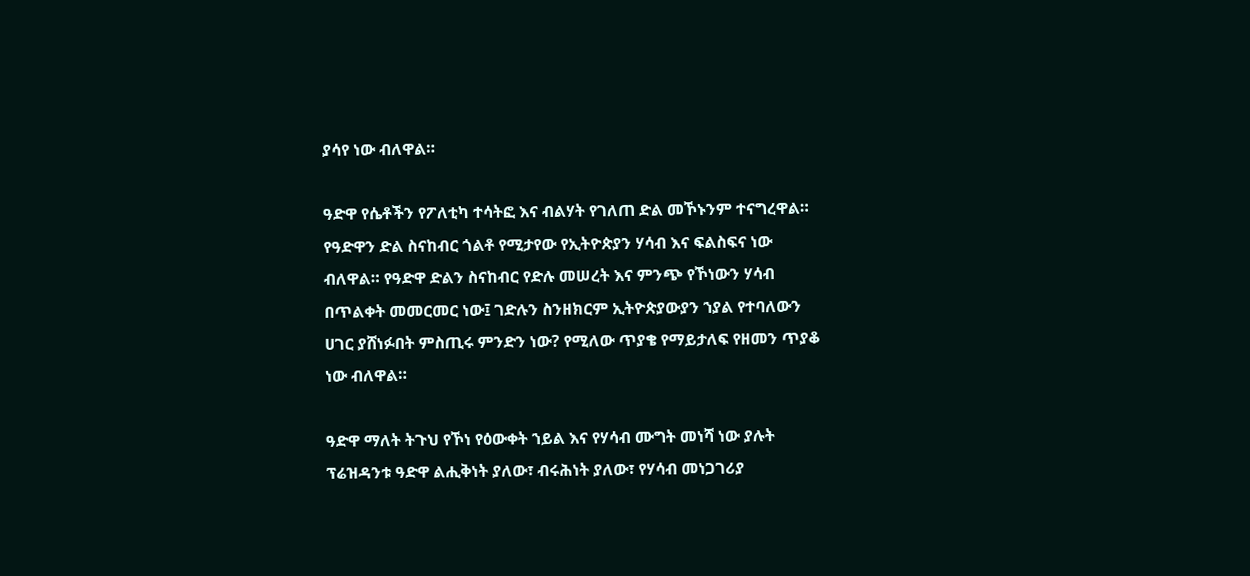ያሳየ ነው ብለዋል።

ዓድዋ የሴቶችን የፖለቲካ ተሳትፎ እና ብልሃት የገለጠ ድል መኾኑንም ተናግረዋል። የዓድዋን ድል ስናከብር ጎልቶ የሚታየው የኢትዮጵያን ሃሳብ እና ፍልስፍና ነው ብለዋል። የዓድዋ ድልን ስናከብር የድሉ መሠረት እና ምንጭ የኾነውን ሃሳብ በጥልቀት መመርመር ነው፤ ገድሉን ስንዘክርም ኢትዮጵያውያን ኀያል የተባለውን ሀገር ያሸነፉበት ምስጢሩ ምንድን ነው? የሚለው ጥያቄ የማይታለፍ የዘመን ጥያቆ ነው ብለዋል።

ዓድዋ ማለት ትጉህ የኾነ የዕውቀት ኀይል እና የሃሳብ ሙግት መነሻ ነው ያሉት ፕሬዝዳንቱ ዓድዋ ልሒቅነት ያለው፣ ብሩሕነት ያለው፣ የሃሳብ መነጋገሪያ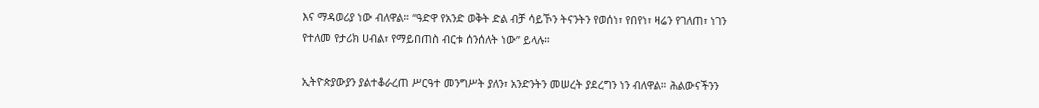እና ማዳወሪያ ነው ብለዋል። “ዓድዋ የአንድ ወቅት ድል ብቻ ሳይኾን ትናንትን የወሰነ፣ የበየነ፣ ዛሬን የገለጠ፣ ነገን የተለመ የታሪክ ሀብል፣ የማይበጠስ ብርቱ ሰንሰለት ነው” ይላሉ።

ኢትዮጵያውያን ያልተቆራረጠ ሥርዓተ መንግሥት ያለን፣ አንድንትን መሠረት ያደረግን ነን ብለዋል። ሕልውናችንን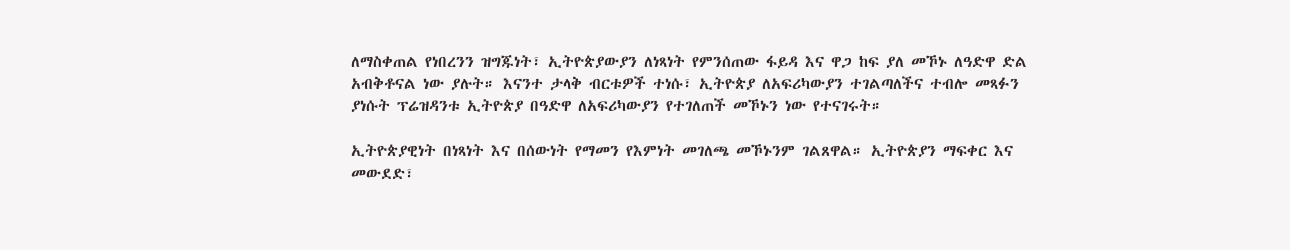ለማስቀጠል የነበረንን ዝግጁነት፣ ኢትዮጵያውያን ለነጻነት የምንሰጠው ፋይዳ እና ዋጋ ከፍ ያለ መኾኑ ለዓድዋ ድል አብቅቶናል ነው ያሉት። እናንተ ታላቅ ብርቱዎች ተነሱ፣ ኢትዮጵያ ለአፍሪካውያን ተገልጣለችና ተብሎ መጻፉን ያነሱት ፕሬዝዳንቱ ኢትዮጵያ በዓድዋ ለአፍሪካውያን የተገለጠች መኾኑን ነው የተናገሩት።

ኢትዮጵያዊነት በነጻነት እና በሰውነት የማመን የእምነት መገለጫ መኾኑንም ገልጸዋል። ኢትዮጵያን ማፍቀር እና መውደድ፣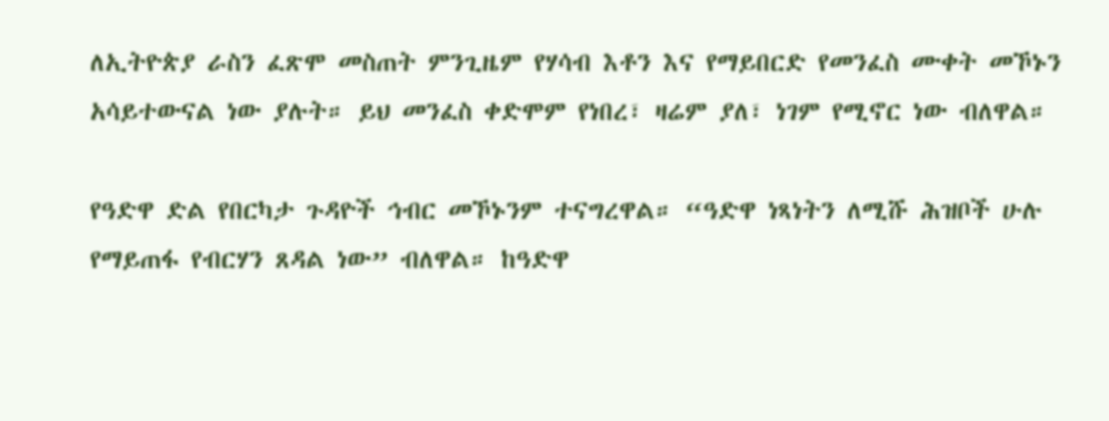ለኢትዮጵያ ራስን ፈጽሞ መስጠት ምንጊዜም የሃሳብ እቶን እና የማይበርድ የመንፈስ ሙቀት መኾኑን አሳይተውናል ነው ያሉት። ይህ መንፈስ ቀድሞም የነበረ፣ ዛሬም ያለ፣ ነገም የሚኖር ነው ብለዋል።

የዓድዋ ድል የበርካታ ጉዳዮች ኅብር መኾኑንም ተናግረዋል። “ዓድዋ ነጻነትን ለሚሹ ሕዝቦች ሁሉ የማይጠፋ የብርሃን ጸዳል ነው” ብለዋል። ከዓድዋ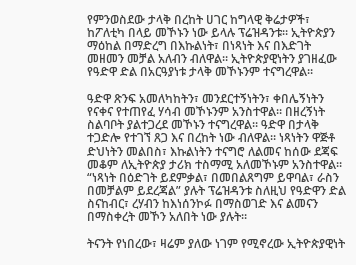የምንወስደው ታላቅ በረከት ሀገር ከግላዊ ቅሬታዎች፣ ከፖለቲካ በላይ መኾኑን ነው ይላሉ ፕሬዝዳንቱ። ኢትዮጵያን ማዕከል በማድረግ በእኩልነት፣ በነጻነት እና በእድገት መዘመን መቻል አለብን ብለዋል። ኢትዮጵያዊነትን ያገዘፈው የዓድዋ ድል በአርዓያነቱ ታላቅ መኾኑንም ተናግረዋል።

ዓድዋ ጽንፍ አመለካከትን፣ መንደርተኝነትን፣ ቀበሌኝነትን የናቀና የተጠየፈ ሃሳብ መኾኑንም አንስተዋል። በዘረኝነት ስልባቦት ያልተጋረደ መኾኑን ተናግረዋል። ዓድዋ በታላቅ ተጋድሎ የተገኘ ጸጋ እና በረከት ነው ብለዋል። ነጻነትን ዋጅቶ ድህነትን መልበስ፣ እኩልነትን ተናግሮ ለልመና ከሰው ደጃፍ መቆም ለኢትዮጵያ ታሪክ ተስማሚ አለመኾኑም አንስተዋል። “ነጻነት በዕድገት ይደምቃል፣ በመበልጸግም ይዋባል፣ ራስን በመቻልም ይደረጃል” ያሉት ፕሬዝዳንቱ ስለዚህ የዓድዋን ድል ስናከብር፣ ረሃብን ከእነሰንኮፉ በማስወገድ እና ልመናን በማስቀረት መኾን አለበት ነው ያሉት።

ትናንት የነበረው፣ ዛሬም ያለው ነገም የሚኖረው ኢትዮጵያዊነት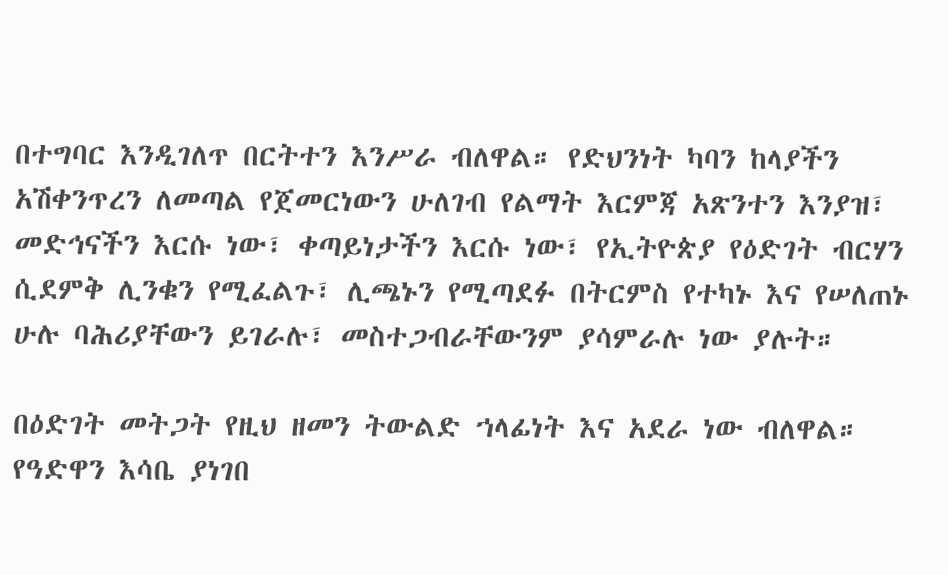በተግባር እንዲገለጥ በርትተን እንሥራ ብለዋል። የድህንነት ካባን ከላያችን አሽቀንጥረን ለመጣል የጀመርነውን ሁለገብ የልማት እርምጃ አጽንተን እንያዝ፣ መድኅናችን እርሱ ነው፣ ቀጣይነታችን እርሱ ነው፣ የኢትዮጵያ የዕድገት ብርሃን ሲደምቅ ሊንቁን የሚፈልጉ፣ ሊጫኑን የሚጣደፉ በትርምስ የተካኑ እና የሠለጠኑ ሁሉ ባሕሪያቸውን ይገራሉ፣ መስተጋብራቸውንም ያሳምራሉ ነው ያሉት።

በዕድገት መትጋት የዚህ ዘመን ትውልድ ኀላፊነት እና አደራ ነው ብለዋል። የዓድዋን እሳቤ ያነገበ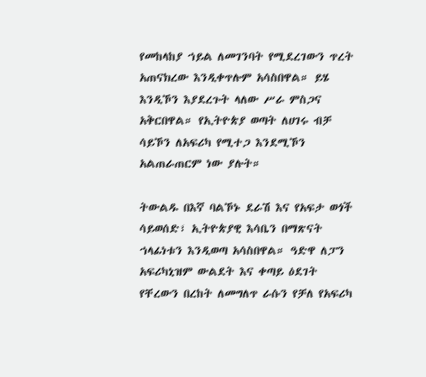የመከላከያ ኀይል ለመገንባት የሚደረገውን ጥረት አጠናክረው እንዲቀጥሉም አሳስበዋል። ይሄ እንዲኾን እያደረጉት ላለው ሥራ ምስጋና አቅርበዋል። የኢትዮጵያ ወጣት ለሀገሩ ብቻ ሳይኾን ለአፍሪካ የሚተጋ እንደሚኾን አልጠራጠርም ነው ያሉት።

ትውልዱ በእኛ ባልኾኑ ደራሽ እና የአፍታ ወጎች ሳይወሰድ፣ ኢትዮጵያዊ እሳቤን በማጽናት ኀላፊነቱን እንዲወጣ አሳስበዋል። ዓድዋ ለፓን አፍሪካኒዝም ውልደት እና ቀጣይ ዕደገት የቸረውን በረከት ለመግለጥ ራሱን የቻለ የአፍሪካ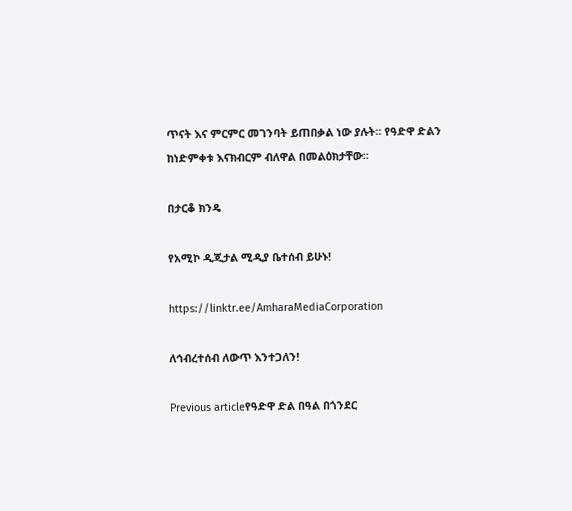ጥናት እና ምርምር መገንባት ይጠበቃል ነው ያሉት። የዓድዋ ድልን ከነድምቀቱ እናክብርም ብለዋል በመልዕክታቸው።

በታርቆ ክንዴ

የአሚኮ ዲጂታል ሚዲያ ቤተሰብ ይሁኑ!

https://linktr.ee/AmharaMediaCorporation

ለኅብረተሰብ ለውጥ እንተጋለን!

Previous articleየዓድዋ ድል በዓል በጎንደር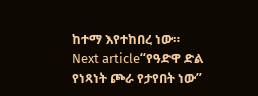ከተማ እየተከበረ ነው።
Next article“የዓድዋ ድል የነጻነት ጮራ የታየበት ነው”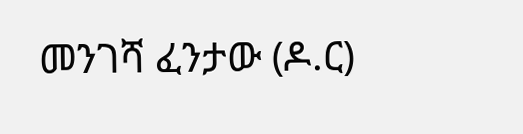መንገሻ ፈንታው (ዶ.ር)